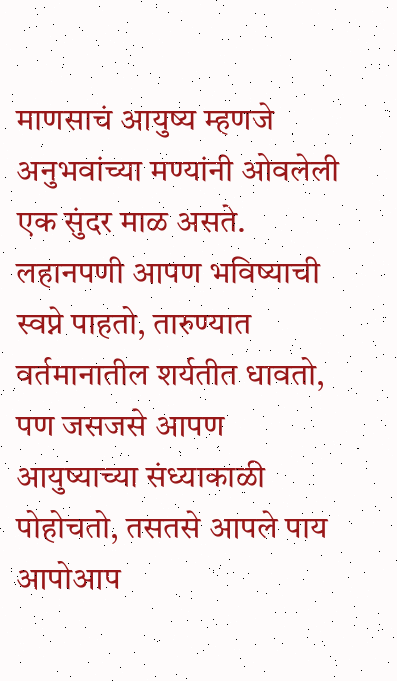माणसाचं आयुष्य म्हणजे अनुभवांच्या मण्यांनी ओवलेली एक सुंदर माळ असते. लहानपणी आपण भविष्याची स्वप्ने पाहतो, तारुण्यात वर्तमानातील शर्यतीत धावतो, पण जसजसे आपण आयुष्याच्या संध्याकाळी पोहोचतो, तसतसे आपले पाय आपोआप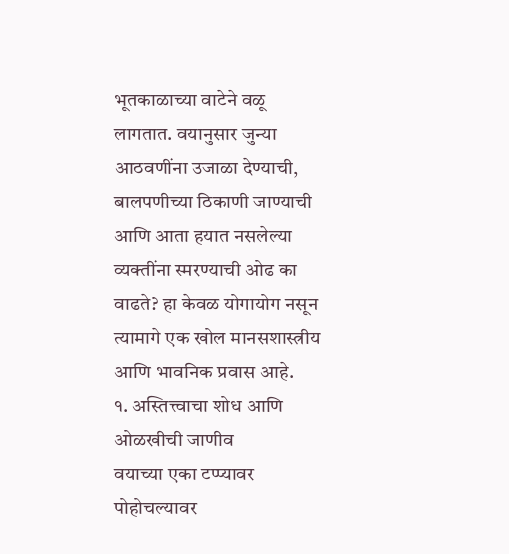भूतकाळाच्या वाटेने वळू लागतात. वयानुसार जुन्या आठवणींना उजाळा देण्याची, बालपणीच्या ठिकाणी जाण्याची आणि आता हयात नसलेल्या व्यक्तींना स्मरण्याची ओढ का वाढते? हा केवळ योगायोग नसून त्यामागे एक खोल मानसशास्त्रीय आणि भावनिक प्रवास आहे.
१. अस्तित्त्वाचा शोध आणि ओळखीची जाणीव
वयाच्या एका टप्प्यावर पोहोचल्यावर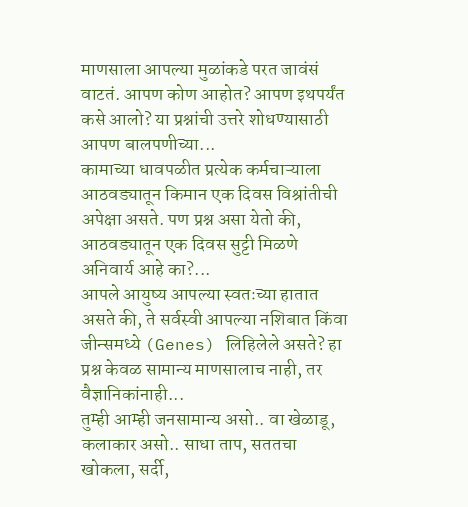माणसाला आपल्या मुळांकडे परत जावंसं वाटतं. आपण कोण आहोत? आपण इथपर्यंत कसे आलो? या प्रश्नांची उत्तरे शोधण्यासाठी आपण बालपणीच्या...
कामाच्या धावपळीत प्रत्येक कर्मचाऱ्याला आठवड्यातून किमान एक दिवस विश्रांतीची अपेक्षा असते. पण प्रश्न असा येतो की, आठवड्यातून एक दिवस सुट्टी मिळणे अनिवार्य आहे का?...
आपले आयुष्य आपल्या स्वतःच्या हातात असते की, ते सर्वस्वी आपल्या नशिबात किंवा जीन्समध्ये (Genes) लिहिलेले असते? हा प्रश्न केवळ सामान्य माणसालाच नाही, तर वैज्ञानिकांनाही...
तुम्ही आम्ही जनसामान्य असो.. वा खेळाडू, कलाकार असो.. साधा ताप, सततचा खोकला, सर्दी,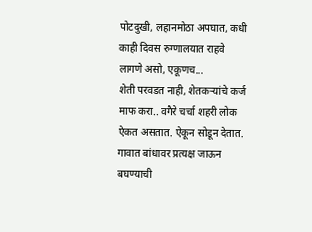पोटदुखी, लहानमोठा अपघात, कधी काही दिवस रुग्णालयात राहवे लागणे असो, एकूणच...
शेती परवडत नाही, शेतकऱ्यांचे कर्ज माफ करा.. वगैरे चर्चा शहरी लोक ऐकत असतात. ऐकून सोडून देतात. गावात बांधावर प्रत्यक्ष जाऊन बघण्याची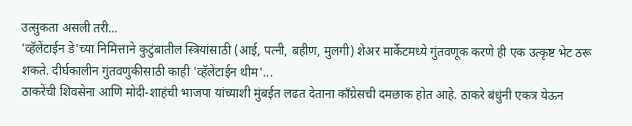उत्सुकता असली तरी...
'व्हॅलेंटाईन डे'च्या निमित्ताने कुटुंबातील स्त्रियांसाठी (आई, पत्नी, बहीण, मुलगी) शेअर मार्केटमध्ये गुंतवणूक करणे ही एक उत्कृष्ट भेट ठरू शकते. दीर्घकालीन गुंतवणुकीसाठी काही 'व्हॅलेंटाईन थीम'...
ठाकरेंची शिवसेना आणि मोदी-शाहंची भाजपा यांच्याशी मुंबईत लढत देताना काँग्रेसची दमछाक होत आहे. ठाकरे बंधुंनी एकत्र येऊन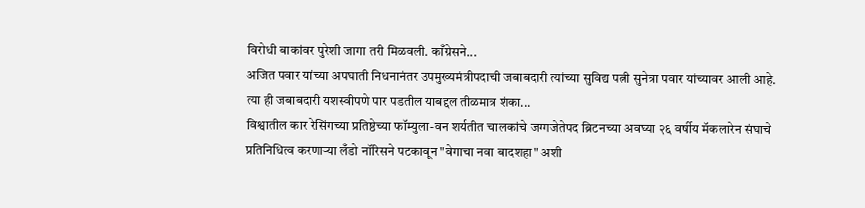विरोधी बाकांवर पुरेशी जागा तरी मिळवली. काँग्रेसने...
अजित पवार यांच्या अपघाती निधनानंतर उपमुख्यमंत्रीपदाची जबाबदारी त्यांच्या सुविद्य पत्नी सुनेत्रा पवार यांच्यावर आली आहे. त्या ही जबाबदारी यशस्वीपणे पार पडतील याबद्दल तीळमात्र शंका...
विश्वातील कार रेसिंगच्या प्रतिष्ठेच्या फॉम्युला-वन शर्यतीत चालकांचे जग्गजेतेपद ब्रिटनच्या अवघ्या २६ वर्षीय मॅकलारेन संघाचे प्रतिनिधित्व करणाऱ्या लँडो नॉरिसने पटकावून "वेगाचा नवा बादशहा" अशी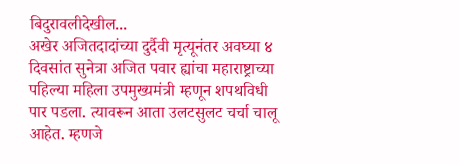बिदुरावलीदेखील...
अखेर अजितदादांच्या दुर्दैवी मृत्यूनंतर अवघ्या ४ दिवसांत सुनेत्रा अजित पवार ह्यांचा महाराष्ट्राच्या पहिल्या महिला उपमुख्यमंत्री म्हणून शपथविधी पार पडला. त्यावरून आता उलटसुलट चर्चा चालू आहेत. म्हणजे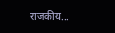राजकीय...